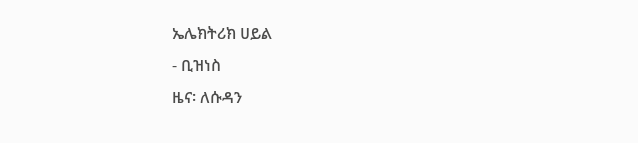ኤሌክትሪክ ሀይል
- ቢዝነስ
ዜና፡ ለሱዳን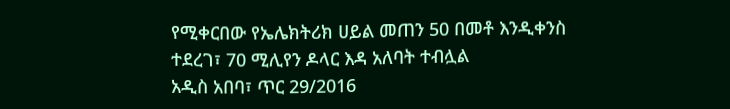የሚቀርበው የኤሌክትሪክ ሀይል መጠን 50 በመቶ እንዲቀንስ ተደረገ፣ 70 ሚሊየን ዶላር እዳ አለባት ተብሏል
አዲስ አበባ፣ ጥር 29/2016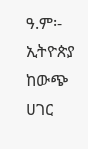ዓ.ም፡- ኢትዮጵያ ከውጭ ሀገር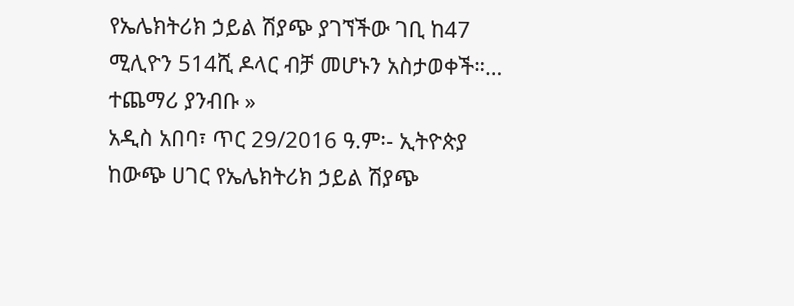የኤሌክትሪክ ኃይል ሽያጭ ያገኘችው ገቢ ከ47 ሚሊዮን 514ሺ ዶላር ብቻ መሆኑን አስታወቀች።…
ተጨማሪ ያንብቡ »
አዲስ አበባ፣ ጥር 29/2016 ዓ.ም፡- ኢትዮጵያ ከውጭ ሀገር የኤሌክትሪክ ኃይል ሽያጭ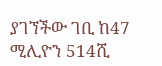ያገኘችው ገቢ ከ47 ሚሊዮን 514ሺ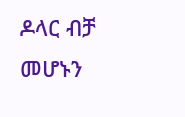ዶላር ብቻ መሆኑን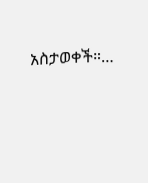አስታወቀች።…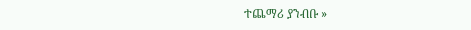ተጨማሪ ያንብቡ »